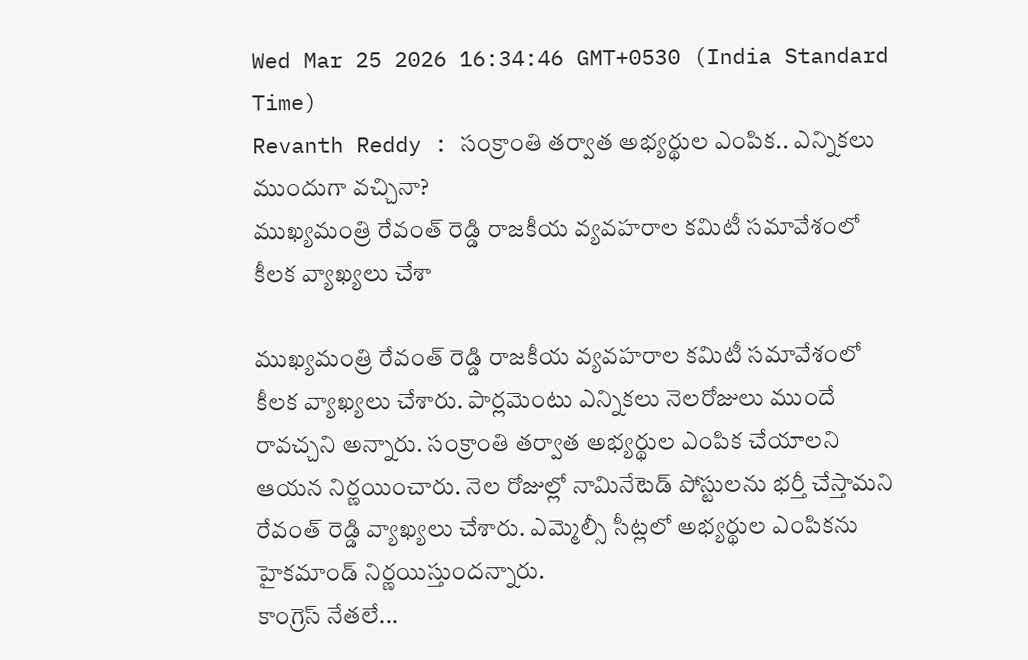Wed Mar 25 2026 16:34:46 GMT+0530 (India Standard Time)
Revanth Reddy : సంక్రాంతి తర్వాత అభ్యర్థుల ఎంపిక.. ఎన్నికలు ముందుగా వచ్చినా?
ముఖ్యమంత్రి రేవంత్ రెడ్డి రాజకీయ వ్యవహరాల కమిటీ సమావేశంలో కీలక వ్యాఖ్యలు చేశా

ముఖ్యమంత్రి రేవంత్ రెడ్డి రాజకీయ వ్యవహరాల కమిటీ సమావేశంలో కీలక వ్యాఖ్యలు చేశారు. పార్లమెంటు ఎన్నికలు నెలరోజులు ముందే రావచ్చని అన్నారు. సంక్రాంతి తర్వాత అభ్యర్థుల ఎంపిక చేయాలని ఆయన నిర్ణయించారు. నెల రోజుల్లో నామినేటెడ్ పోస్టులను భర్తీ చేస్తామని రేవంత్ రెడ్డి వ్యాఖ్యలు చేశారు. ఎమ్మెల్సీ సీట్లలో అభ్యర్థుల ఎంపికను హైకమాండ్ నిర్ణయిస్తుందన్నారు.
కాంగ్రెస్ నేతలే...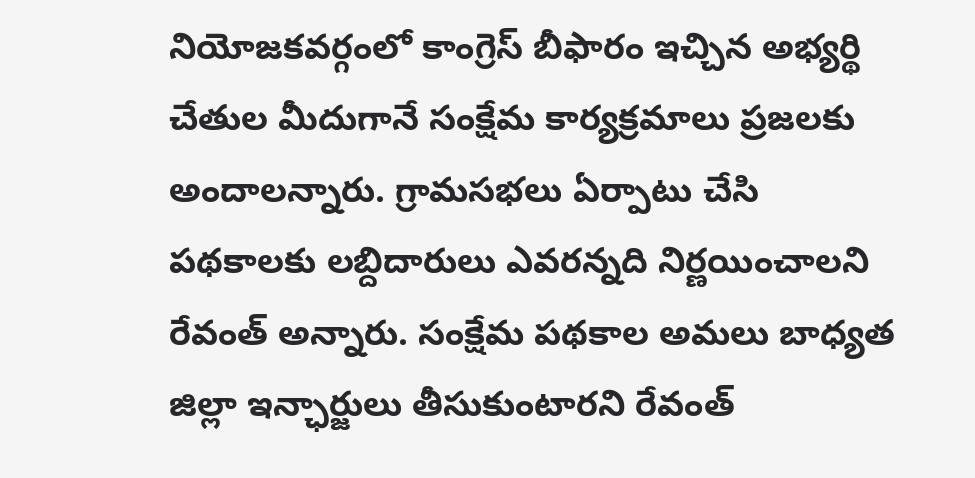నియోజకవర్గంలో కాంగ్రెస్ బీఫారం ఇచ్చిన అభ్యర్థి చేతుల మీదుగానే సంక్షేమ కార్యక్రమాలు ప్రజలకు అందాలన్నారు. గ్రామసభలు ఏర్పాటు చేసి పథకాలకు లబ్దిదారులు ఎవరన్నది నిర్ణయించాలని రేవంత్ అన్నారు. సంక్షేమ పథకాల అమలు బాధ్యత జిల్లా ఇన్ఛార్జులు తీసుకుంటారని రేవంత్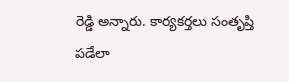రెడ్డి అన్నారు. కార్యకర్తలు సంతృప్తి పడేలా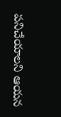పనిచేయాలని ఆయన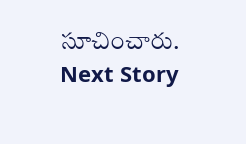సూచించారు.
Next Story